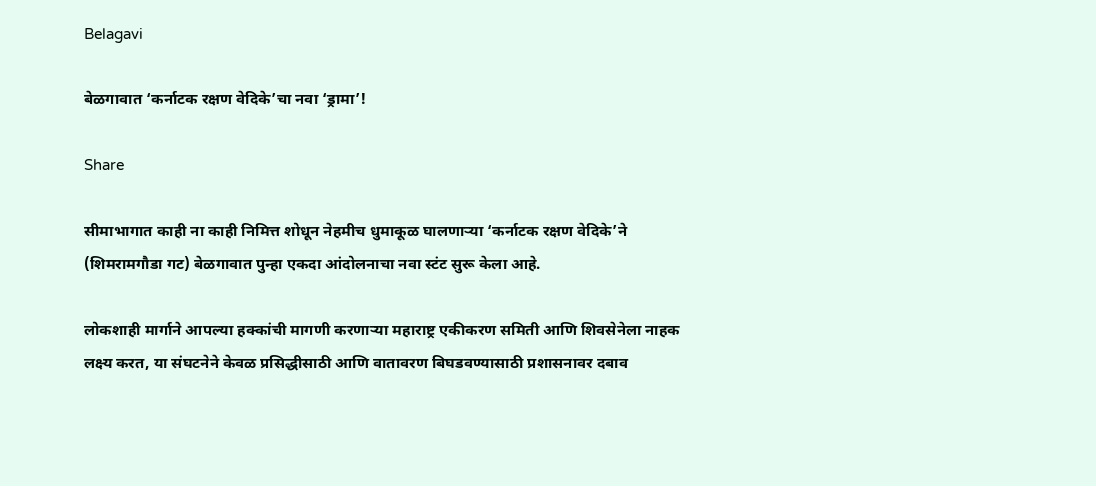Belagavi

बेळगावात ‘कर्नाटक रक्षण वेदिके’चा नवा ‘ड्रामा’!

Share

सीमाभागात काही ना काही निमित्त शोधून नेहमीच धुमाकूळ घालणाऱ्या ‘कर्नाटक रक्षण वेदिके’ने (शिमरामगौडा गट) बेळगावात पुन्हा एकदा आंदोलनाचा नवा स्टंट सुरू केला आहे.

लोकशाही मार्गाने आपल्या हक्कांची मागणी करणाऱ्या महाराष्ट्र एकीकरण समिती आणि शिवसेनेला नाहक लक्ष्य करत, या संघटनेने केवळ प्रसिद्धीसाठी आणि वातावरण बिघडवण्यासाठी प्रशासनावर दबाव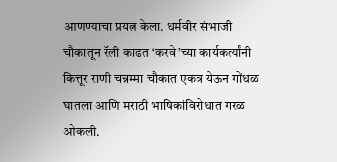आणण्याचा प्रयत्न केला. धर्मवीर संभाजी चौकातून रॅली काढत ‘करवे’च्या कार्यकर्त्यांनी कित्तूर राणी चन्नम्मा चौकात एकत्र येऊन गोंधळ घातला आणि मराठी भाषिकांविरोधात गरळ ओकली.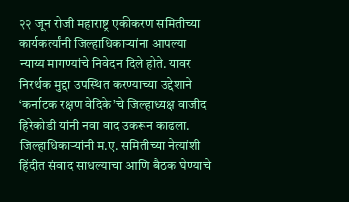२२ जून रोजी महाराष्ट्र एकीकरण समितीच्या कार्यकर्त्यांनी जिल्हाधिकाऱ्यांना आपल्या न्याय्य मागण्यांचे निवेदन दिले होते. यावर निरर्थक मुद्दा उपस्थित करण्याच्या उद्देशाने ‘कर्नाटक रक्षण वेदिके’चे जिल्हाध्यक्ष वाजीद हिरेकोडी यांनी नवा वाद उकरून काढला. जिल्हाधिकाऱ्यांनी म.ए. समितीच्या नेत्यांशी हिंदीत संवाद साधल्याचा आणि बैठक घेण्याचे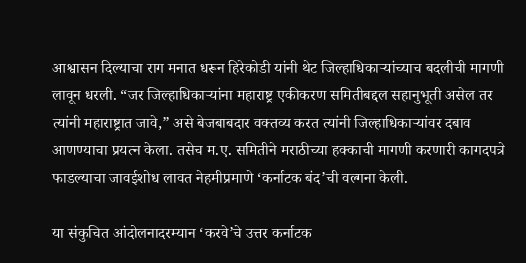आश्वासन दिल्याचा राग मनात धरून हिरेकोडी यांनी थेट जिल्हाधिकाऱ्यांच्याच बदलीची मागणी लावून धरली. “जर जिल्हाधिकाऱ्यांना महाराष्ट्र एकीकरण समितीबद्दल सहानुभूती असेल तर त्यांनी महाराष्ट्रात जावे,” असे बेजबाबदार वक्तव्य करत त्यांनी जिल्हाधिकाऱ्यांवर दबाव आणण्याचा प्रयत्न केला. तसेच म.ए. समितीने मराठीच्या हक्काची मागणी करणारी कागदपत्रे फाडल्याचा जावईशोध लावत नेहमीप्रमाणे ‘कर्नाटक बंद’ची वल्गना केली.

या संकुचित आंदोलनादरम्यान ‘करवे’चे उत्तर कर्नाटक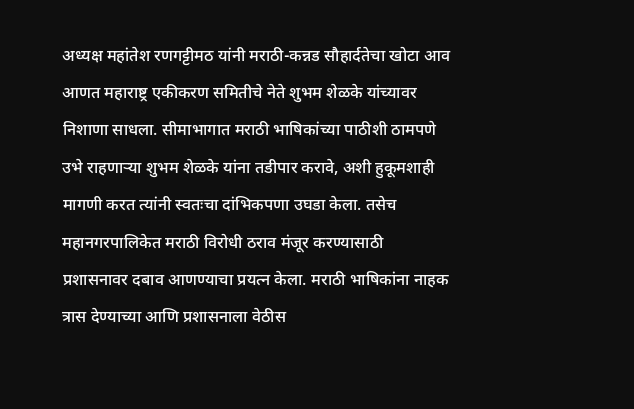अध्यक्ष महांतेश रणगट्टीमठ यांनी मराठी-कन्नड सौहार्दतेचा खोटा आव आणत महाराष्ट्र एकीकरण समितीचे नेते शुभम शेळके यांच्यावर निशाणा साधला. सीमाभागात मराठी भाषिकांच्या पाठीशी ठामपणे उभे राहणाऱ्या शुभम शेळके यांना तडीपार करावे, अशी हुकूमशाही मागणी करत त्यांनी स्वतःचा दांभिकपणा उघडा केला. तसेच महानगरपालिकेत मराठी विरोधी ठराव मंजूर करण्यासाठी प्रशासनावर दबाव आणण्याचा प्रयत्न केला. मराठी भाषिकांना नाहक त्रास देण्याच्या आणि प्रशासनाला वेठीस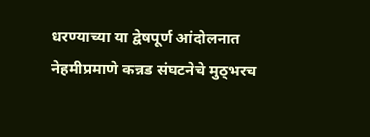धरण्याच्या या द्वेषपूर्ण आंदोलनात नेहमीप्रमाणे कन्नड संघटनेचे मुठ्भरच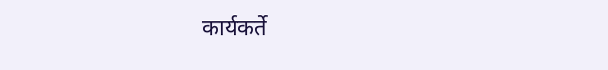कार्यकर्ते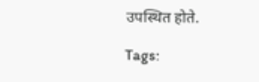उपस्थित होते.

Tags: